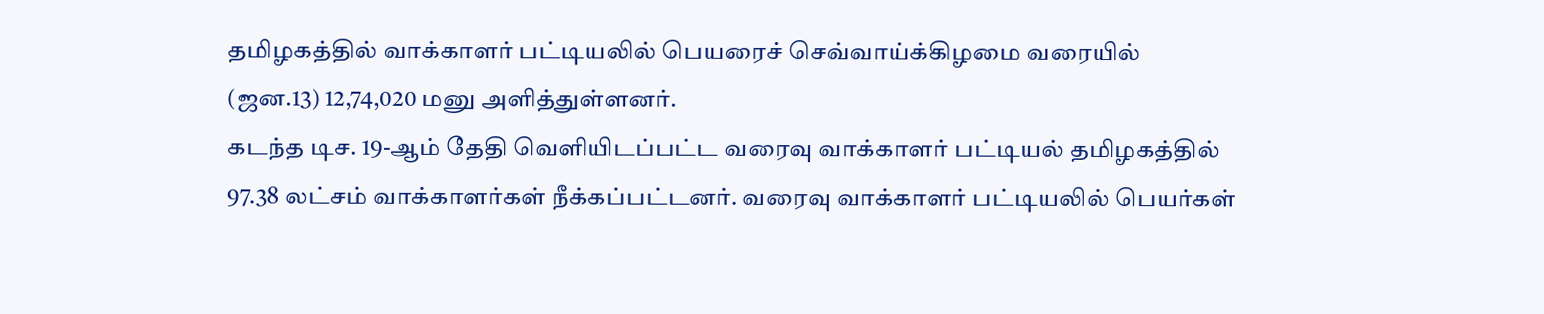தமிழகத்தில் வாக்காளர் பட்டியலில் பெயரைச் செவ்வாய்க்கிழமை வரையில் (ஜன.13) 12,74,020 மனு அளித்துள்ளனர்.
கடந்த டிச. 19-ஆம் தேதி வெளியிடப்பட்ட வரைவு வாக்காளர் பட்டியல் தமிழகத்தில் 97.38 லட்சம் வாக்காளர்கள் நீக்கப்பட்டனர். வரைவு வாக்காளர் பட்டியலில் பெயர்கள்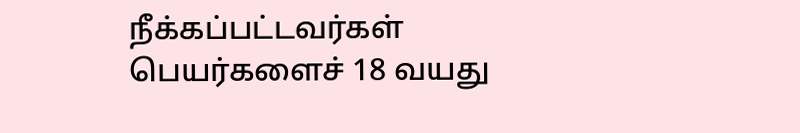நீக்கப்பட்டவர்கள் பெயர்களைச் 18 வயது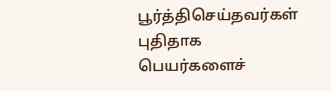பூர்த்திசெய்தவர்கள் புதிதாக பெயர்களைச்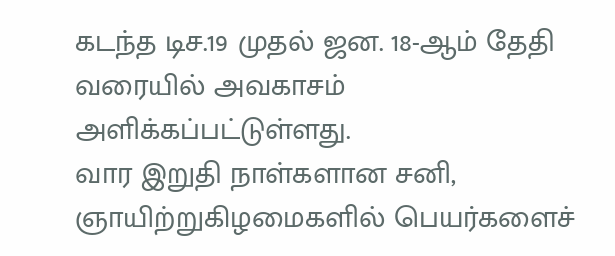கடந்த டிச.19 முதல் ஜன. 18-ஆம் தேதி வரையில் அவகாசம் அளிக்கப்பட்டுள்ளது.
வார இறுதி நாள்களான சனி, ஞாயிற்றுகிழமைகளில் பெயர்களைச்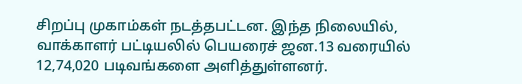சிறப்பு முகாம்கள் நடத்தபட்டன. இந்த நிலையில், வாக்காளர் பட்டியலில் பெயரைச் ஜன.13 வரையில் 12,74,020 படிவங்களை அளித்துள்ளனர்.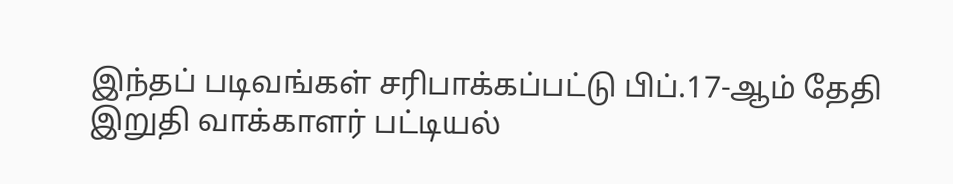இந்தப் படிவங்கள் சரிபாக்கப்பட்டு பிப்.17-ஆம் தேதி இறுதி வாக்காளர் பட்டியல்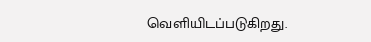வெளியிடப்படுகிறது.